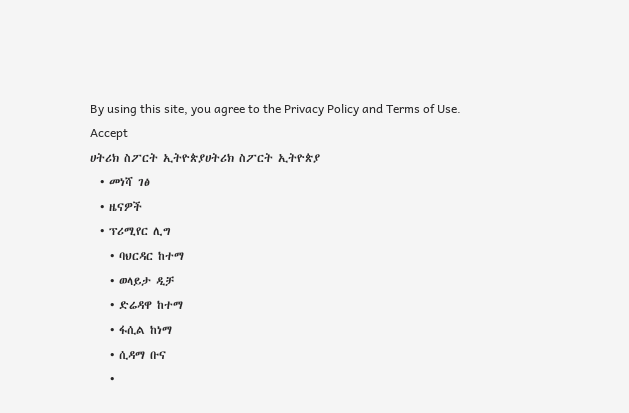By using this site, you agree to the Privacy Policy and Terms of Use.
Accept
ሀትሪክ ስፖርት ኢትዮጵያሀትሪክ ስፖርት ኢትዮጵያ
  • መነሻ ገፅ
  • ዜናዎች
  • ፕሪሚየር ሊግ
    • ባህርዳር ከተማ
    • ወላይታ ዲቻ
    • ድሬዳዋ ከተማ
    • ፋሲል ከነማ
    • ሲዳማ ቡና
    •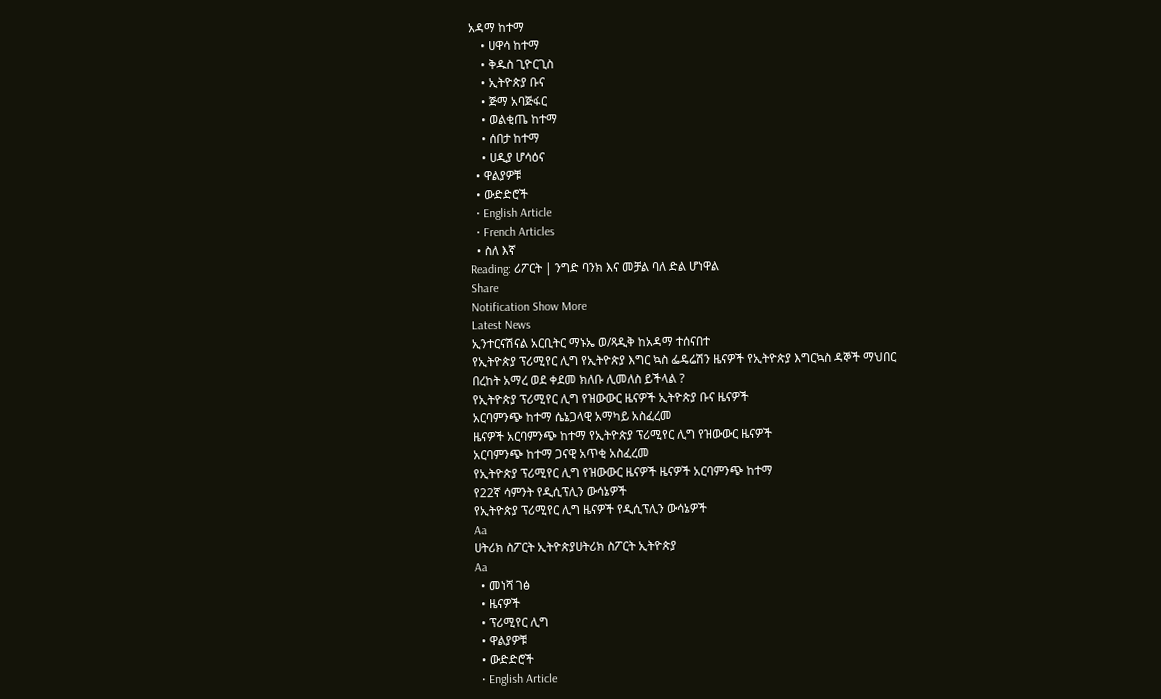አዳማ ከተማ
    • ሀዋሳ ከተማ
    • ቅዱስ ጊዮርጊስ
    • ኢትዮጵያ ቡና
    • ጅማ አባጅፋር
    • ወልቂጤ ከተማ
    • ሰበታ ከተማ
    • ሀዲያ ሆሳዕና
  • ዋልያዎቹ
  • ውድድሮች
  • English Article
  • French Articles
  • ስለ እኛ
Reading: ሪፖርት | ንግድ ባንክ እና መቻል ባለ ድል ሆነዋል
Share
Notification Show More
Latest News
ኢንተርናሽናል አርቢትር ማኑኤ ወ/ጻዲቅ ከአዳማ ተሰናበተ
የኢትዮጵያ ፕሪሚየር ሊግ የኢትዮጵያ እግር ኳስ ፌዴሬሽን ዜናዎች የኢትዮጵያ እግርኳስ ዳኞች ማህበር
በረከት አማረ ወደ ቀደመ ክለቡ ሊመለስ ይችላል ?
የኢትዮጵያ ፕሪሚየር ሊግ የዝውውር ዜናዎች ኢትዮጵያ ቡና ዜናዎች
አርባምንጭ ከተማ ሴኔጋላዊ አማካይ አስፈረመ
ዜናዎች አርባምንጭ ከተማ የኢትዮጵያ ፕሪሚየር ሊግ የዝውውር ዜናዎች
አርባምንጭ ከተማ ጋናዊ አጥቂ አስፈረመ
የኢትዮጵያ ፕሪሚየር ሊግ የዝውውር ዜናዎች ዜናዎች አርባምንጭ ከተማ
የ22ኛ ሳምንት የዲሲፕሊን ውሳኔዎች
የኢትዮጵያ ፕሪሚየር ሊግ ዜናዎች የዲሲፕሊን ውሳኔዎች
Aa
ሀትሪክ ስፖርት ኢትዮጵያሀትሪክ ስፖርት ኢትዮጵያ
Aa
  • መነሻ ገፅ
  • ዜናዎች
  • ፕሪሚየር ሊግ
  • ዋልያዎቹ
  • ውድድሮች
  • English Article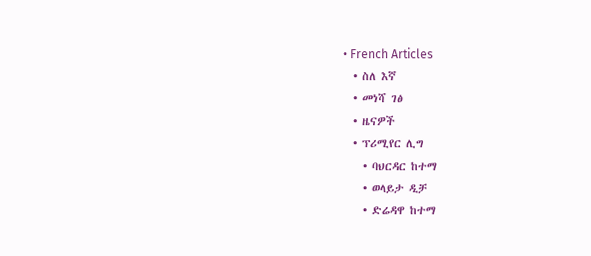• French Articles
  • ስለ እኛ
  • መነሻ ገፅ
  • ዜናዎች
  • ፕሪሚየር ሊግ
    • ባህርዳር ከተማ
    • ወላይታ ዲቻ
    • ድሬዳዋ ከተማ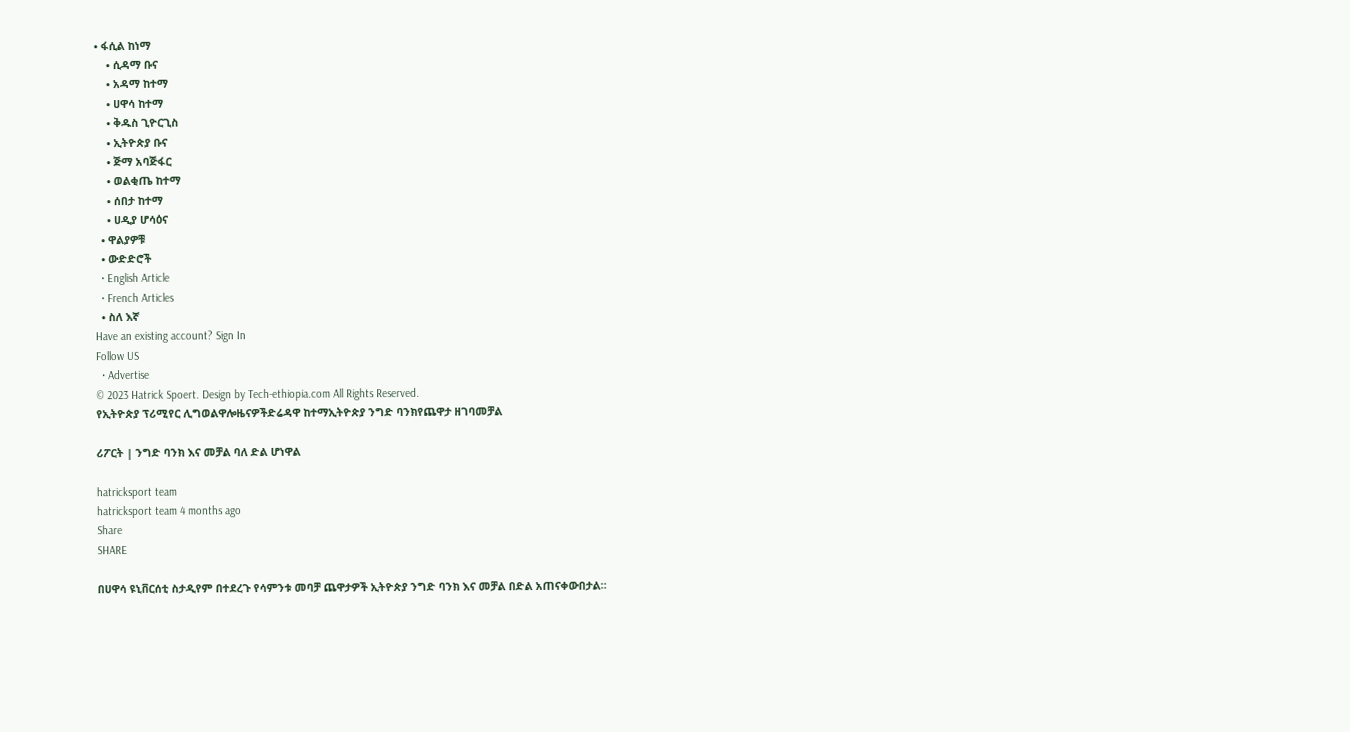• ፋሲል ከነማ
    • ሲዳማ ቡና
    • አዳማ ከተማ
    • ሀዋሳ ከተማ
    • ቅዱስ ጊዮርጊስ
    • ኢትዮጵያ ቡና
    • ጅማ አባጅፋር
    • ወልቂጤ ከተማ
    • ሰበታ ከተማ
    • ሀዲያ ሆሳዕና
  • ዋልያዎቹ
  • ውድድሮች
  • English Article
  • French Articles
  • ስለ እኛ
Have an existing account? Sign In
Follow US
  • Advertise
© 2023 Hatrick Spoert. Design by Tech-ethiopia.com All Rights Reserved.
የኢትዮጵያ ፕሪሚየር ሊግወልዋሎዜናዎችድሬዳዋ ከተማኢትዮጵያ ንግድ ባንክየጨዋታ ዘገባመቻል

ሪፖርት | ንግድ ባንክ እና መቻል ባለ ድል ሆነዋል

hatricksport team
hatricksport team 4 months ago
Share
SHARE

በሀዋሳ ዩኒቨርሰቲ ስታዲየም በተደረጉ የሳምንቱ መባቻ ጨዋታዎች ኢትዮጵያ ንግድ ባንክ እና መቻል በድል አጠናቀውበታል።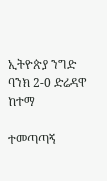ኢትዮጵያ ንግድ ባንክ 2-0 ድሬዳዋ ከተማ

ተመጣጣኝ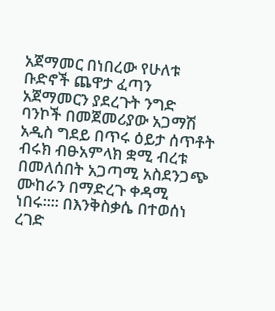አጀማመር በነበረው የሁለቱ ቡድኖች ጨዋታ ፈጣን አጀማመርን ያደረጉት ንግድ ባንኮች በመጀመሪያው አጋማሽ አዲስ ግደይ በጥሩ ዕይታ ሰጥቶት ብሩክ ብፁአምላክ ቋሚ ብረቱ በመለሰበት አጋጣሚ አስደንጋጭ ሙከራን በማድረጉ ቀዳሚ ነበሩ።። በእንቅስቃሴ በተወሰነ ረገድ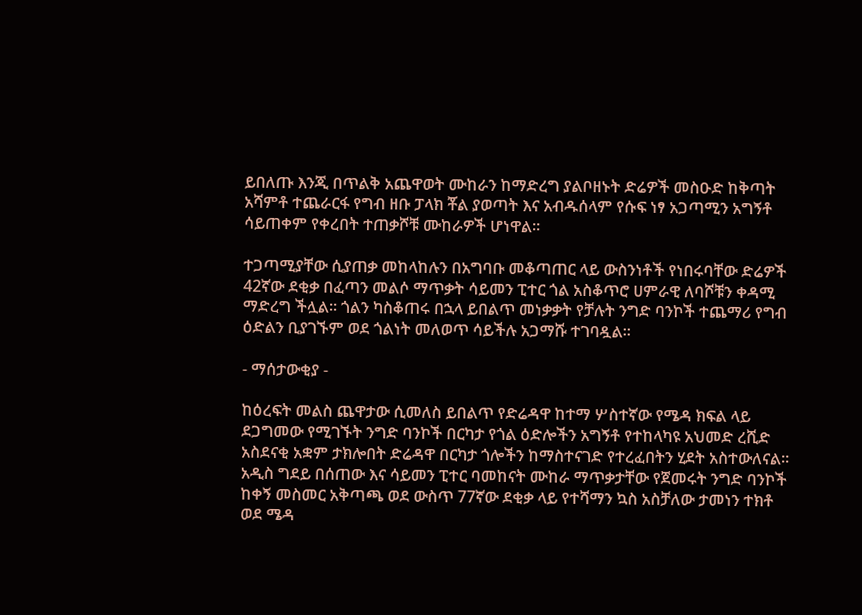ይበለጡ እንጂ በጥልቅ አጨዋወት ሙከራን ከማድረግ ያልቦዘኑት ድሬዎች መስዑድ ከቅጣት አሻምቶ ተጨራርፋ የግብ ዘቡ ፓላክ ቾል ያወጣት እና አብዱሰላም የሱፍ ነፃ አጋጣሚን አግኝቶ ሳይጠቀም የቀረበት ተጠቃሾቹ ሙከራዎች ሆነዋል።

ተጋጣሚያቸው ሲያጠቃ መከላከሉን በአግባቡ መቆጣጠር ላይ ውስንነቶች የነበሩባቸው ድሬዎች 42ኛው ደቂቃ በፈጣን መልሶ ማጥቃት ሳይመን ፒተር ጎል አስቆጥሮ ሀምራዊ ለባሾቹን ቀዳሚ ማድረግ ችሏል። ጎልን ካስቆጠሩ በኋላ ይበልጥ መነቃቃት የቻሉት ንግድ ባንኮች ተጨማሪ የግብ ዕድልን ቢያገኙም ወደ ጎልነት መለወጥ ሳይችሉ አጋማሹ ተገባዷል።

- ማሰታውቂያ -

ከዕረፍት መልስ ጨዋታው ሲመለስ ይበልጥ የድሬዳዋ ከተማ ሦስተኛው የሜዳ ክፍል ላይ ደጋግመው የሚገኙት ንግድ ባንኮች በርካታ የጎል ዕድሎችን አግኝቶ የተከላካዩ አህመድ ረሺድ አስደናቂ አቋም ታክሎበት ድሬዳዋ በርካታ ጎሎችን ከማስተናገድ የተረፈበትን ሂደት አስተውለናል። አዲስ ግደይ በሰጠው እና ሳይመን ፒተር ባመከናት ሙከራ ማጥቃታቸው የጀመሩት ንግድ ባንኮች ከቀኝ መስመር አቅጣጫ ወደ ውስጥ 77ኛው ደቂቃ ላይ የተሻማን ኳስ አስቻለው ታመነን ተክቶ ወደ ሜዳ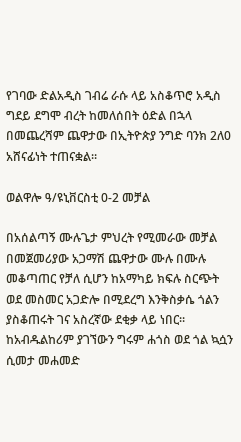የገባው ድልአዲስ ገብሬ ራሱ ላይ አስቆጥሮ አዲስ ግደይ ደግሞ ብረት ከመለሰበት ዕድል በኋላ በመጨረሻም ጨዋታው በኢትዮጵያ ንግድ ባንክ 2ለ0 አሸናፊነት ተጠናቋል።

ወልዋሎ ዓ/ዩኒቨርስቲ 0-2 መቻል

በአሰልጣኝ ሙሉጌታ ምህረት የሚመራው መቻል በመጀመሪያው አጋማሽ ጨዋታው ሙሉ በሙሉ መቆጣጠር የቻለ ሲሆን ከአማካይ ክፍሉ ስርጭት ወደ መስመር አጋድሎ በሚደረግ እንቅስቃሴ ጎልን ያስቆጠሩት ገና አስረኛው ደቂቃ ላይ ነበር። ከአብዱልከሪም ያገኘውን ግሩም ሐጎስ ወደ ጎል ኳሷን ሲመታ መሐመድ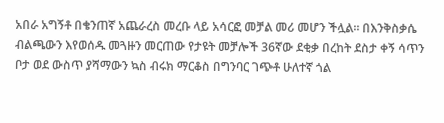አበራ አግኝቶ በቄንጠኛ አጨራረስ መረቡ ላይ አሳርፎ መቻል መሪ መሆን ችሏል። በእንቅስቃሴ ብልጫውን እየወሰዱ መጓዙን መርጠው የታዩት መቻሎች 36ኛው ደቂቃ በረከት ደስታ ቀኝ ሳጥን ቦታ ወደ ውስጥ ያሻማውን ኳስ ብሩክ ማርቆስ በግንባር ገጭቶ ሁለተኛ ጎል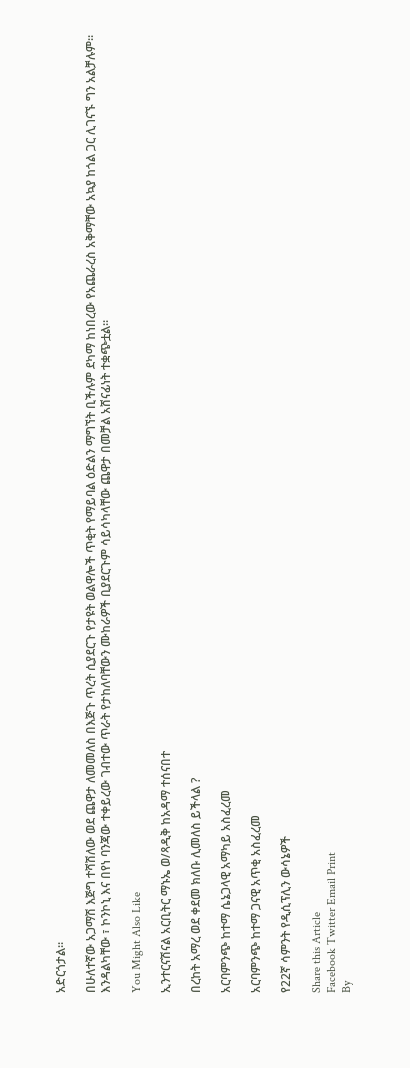አድርጎታል።

በሁለተኛው አጋማሽ እጅግ ተሻሽለው ወደ ጨዋታ ለመመለስ በእጅጉ ጥረት ሲያደርጉ የታዩት ወልዋሎች ጥቂት የማይባል ዕድልን ማግኘት ቢችሉም ደካማ ከነበረው የአጨራረስ አቅማቸው አኳያ ከጎል ጋር ሊገናኙ ግን አልቻሉም። እንዳልካቸው ፣ ኮንኮኒ እና በየነ ባንጃው ተቀይረው ገብተው ጥራት የታከለባቸውን ሙከራዎች ቢያደርጉም ሳይሳካላቸው ጨዋታ በመቻል አሸናፊነት ተቋጭቷል።

You Might Also Like

ኢንተርናሽናል አርቢትር ማኑኤ ወ/ጻዲቅ ከአዳማ ተሰናበተ

በረከት አማረ ወደ ቀደመ ክለቡ ሊመለስ ይችላል ?

አርባምንጭ ከተማ ሴኔጋላዊ አማካይ አስፈረመ

አርባምንጭ ከተማ ጋናዊ አጥቂ አስፈረመ

የ22ኛ ሳምንት የዲሲፕሊን ውሳኔዎች

Share this Article
Facebook Twitter Email Print
By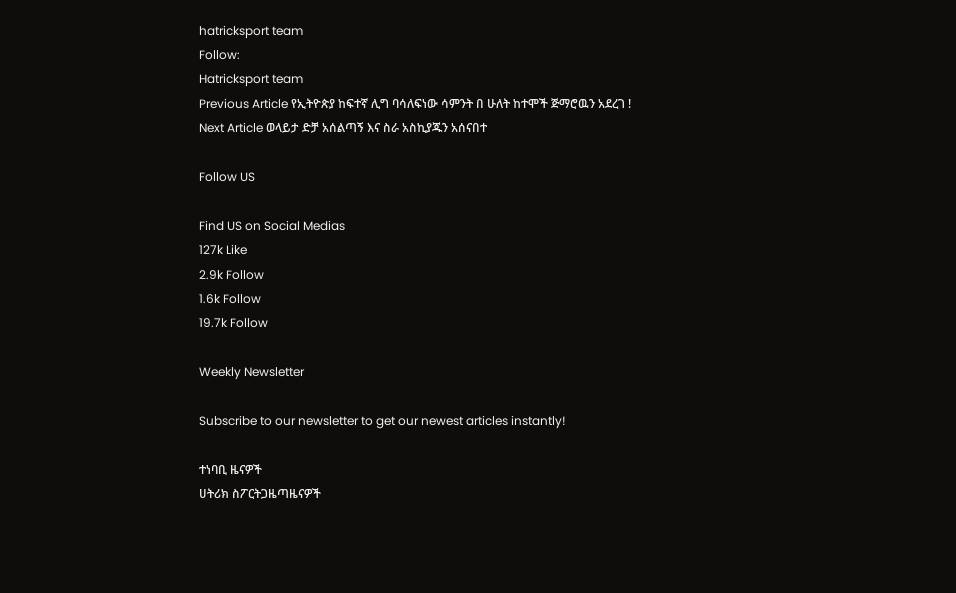hatricksport team
Follow:
Hatricksport team
Previous Article የኢትዮጵያ ከፍተኛ ሊግ ባሳለፍነው ሳምንት በ ሁለት ከተሞች ጅማሮዉን አደረገ !
Next Article ወላይታ ድቻ አሰልጣኝ እና ስራ አስኪያጁን አሰናበተ

Follow US

Find US on Social Medias
127k Like
2.9k Follow
1.6k Follow
19.7k Follow

Weekly Newsletter

Subscribe to our newsletter to get our newest articles instantly!

ተነባቢ ዜናዎች
ሀትሪክ ስፖርትጋዜጣዜናዎች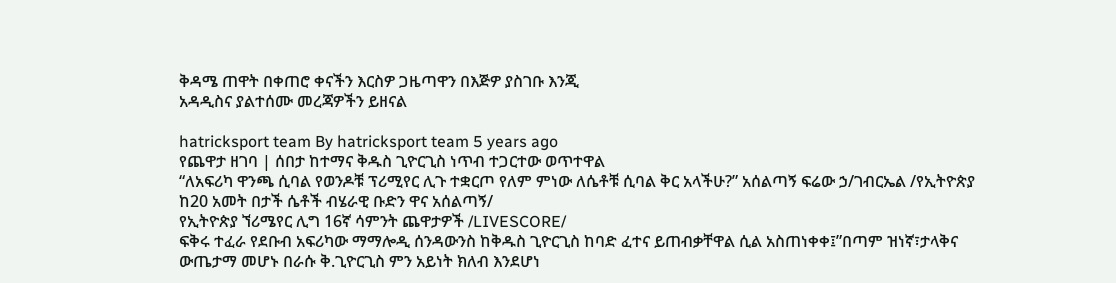ቅዳሜ ጠዋት በቀጠሮ ቀናችን እርስዎ ጋዜጣዋን በእጅዎ ያስገቡ እንጂ
አዳዲስና ያልተሰሙ መረጃዎችን ይዘናል

hatricksport team By hatricksport team 5 years ago
የጨዋታ ዘገባ | ሰበታ ከተማና ቅዱስ ጊዮርጊስ ነጥብ ተጋርተው ወጥተዋል
“ለአፍሪካ ዋንጫ ሲባል የወንዶቹ ፕሪሚየር ሊጉ ተቋርጦ የለም ምነው ለሴቶቹ ሲባል ቅር አላችሁ?” አሰልጣኝ ፍሬው ኃ/ገብርኤል /የኢትዮጵያ ከ20 አመት በታች ሴቶች ብሄራዊ ቡድን ዋና አሰልጣኝ/
የኢትዮጵያ ኘሪሜየር ሊግ 16ኛ ሳምንት ጨዋታዎች /LIVESCORE/
ፍቅሩ ተፈራ የደቡብ አፍሪካው ማማሎዲ ሰንዳውንስ ከቅዱስ ጊዮርጊስ ከባድ ፈተና ይጠብቃቸዋል ሲል አስጠነቀቀ፤”በጣም ዝነኛ፣ታላቅና ውጤታማ መሆኑ በራሱ ቅ.ጊዮርጊስ ምን አይነት ክለብ እንደሆነ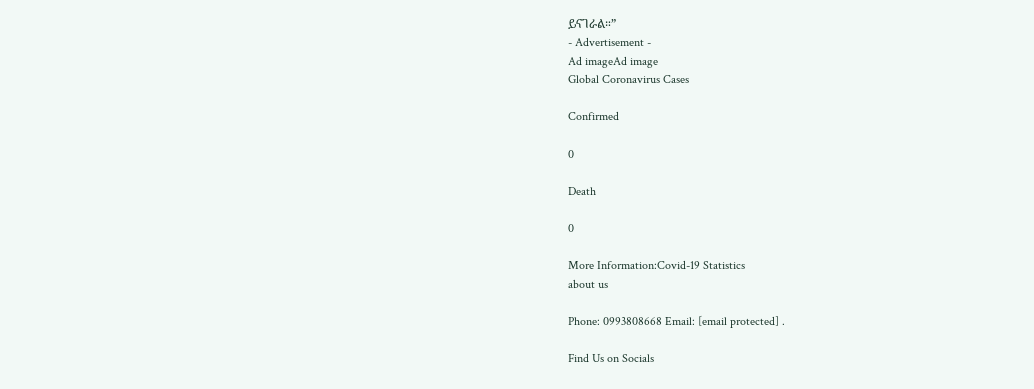ይናገራል።”
- Advertisement -
Ad imageAd image
Global Coronavirus Cases

Confirmed

0

Death

0

More Information:Covid-19 Statistics
about us

Phone: 0993808668 Email: [email protected] .

Find Us on Socials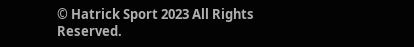© Hatrick Sport 2023 All Rights Reserved.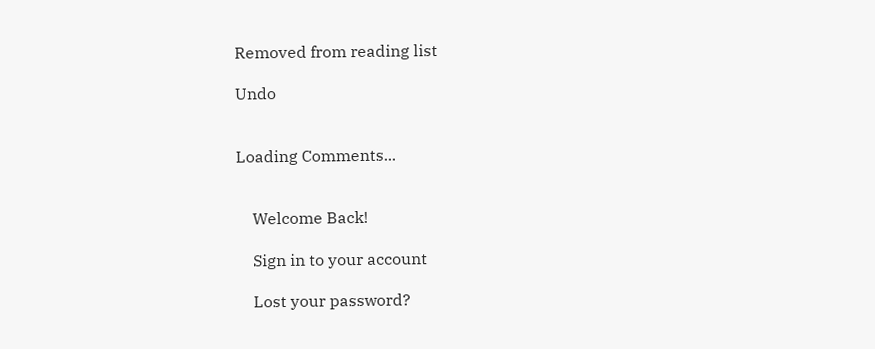Removed from reading list

Undo


Loading Comments...


    Welcome Back!

    Sign in to your account

    Lost your password?